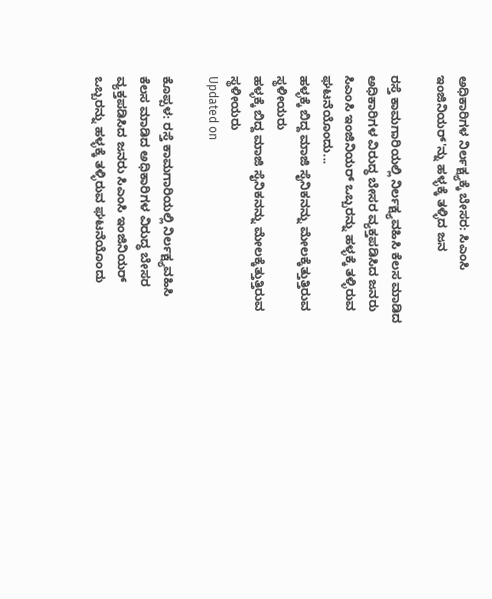ಅಧಿಕಾರಿಗಳ ನಿರ್ಲಕ್ಷ್ಯಕ್ಕೆ ಬೇಸರ: ಸಿಎಂಸಿ ಇಂಜಿನಿಯರ್'ನ್ನು ಹಳ್ಳಕ್ಕೆ ತಳ್ಳಿದ ಜನ

ರಸ್ತೆ ಕಾಮಗಾರಿಯಲ್ಲಿ ನಿರ್ಲಕ್ಷ್ಯವಹಿಸಿ ಕೆಲಸ ಮಾಡಿದ ಅಧಿಕಾರಿಗಳ ವಿರುದ್ಧ ಬೇಸರ ವ್ಯಕ್ತಪಡಿಸಿದ ಜನರು ಸಿಎಂಸಿ ಇಂಜಿನಿಯರ್ ಒಬ್ಬರನ್ನು ಹಳ್ಳಕ್ಕೆ ತಳ್ಳಿರುವ ಘಟನೆಯೊಂದು...
ಹಳ್ಳಕ್ಕೆ ಬಿದ್ದ ಮಾಜಿ ಸೈನಿಕನನ್ನು ಮೇಲಕ್ಕೆತ್ತುತ್ತಿರುವ ಸ್ಥಳೀಯರು
ಹಳ್ಳಕ್ಕೆ ಬಿದ್ದ ಮಾಜಿ ಸೈನಿಕನನ್ನು ಮೇಲಕ್ಕೆತ್ತುತ್ತಿರುವ ಸ್ಥಳೀಯರು
Updated on

ಕೊಪ್ಪಳ: ರಸ್ತೆ ಕಾಮಗಾರಿಯಲ್ಲಿ ನಿರ್ಲಕ್ಷ್ಯವಹಿಸಿ ಕೆಲಸ ಮಾಡಿದ ಅಧಿಕಾರಿಗಳ ವಿರುದ್ಧ ಬೇಸರ ವ್ಯಕ್ತಪಡಿಸಿದ ಜನರು ಸಿಎಂಸಿ ಇಂಜಿನಿಯರ್ ಒಬ್ಬರನ್ನು ಹಳ್ಳಕ್ಕೆ ತಳ್ಳಿರುವ ಘಟನೆಯೊಂದು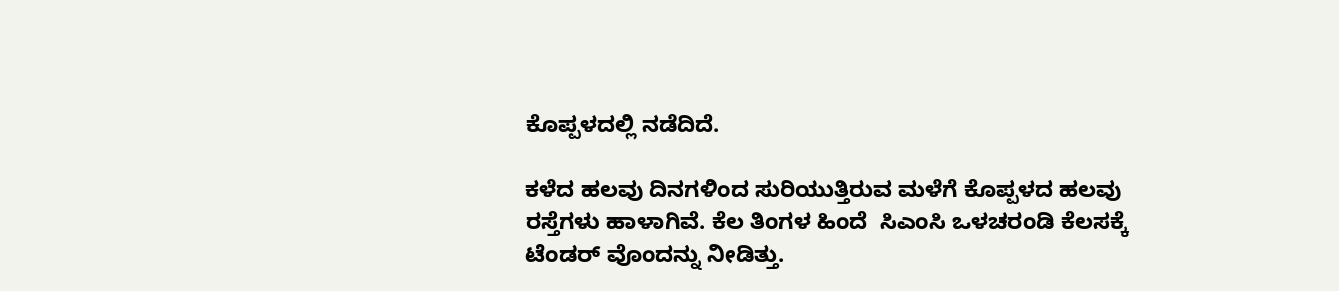ಕೊಪ್ಪಳದಲ್ಲಿ ನಡೆದಿದೆ.

ಕಳೆದ ಹಲವು ದಿನಗಳಿಂದ ಸುರಿಯುತ್ತಿರುವ ಮಳೆಗೆ ಕೊಪ್ಪಳದ ಹಲವು ರಸ್ತೆಗಳು ಹಾಳಾಗಿವೆ. ಕೆಲ ತಿಂಗಳ ಹಿಂದೆ  ಸಿಎಂಸಿ ಒಳಚರಂಡಿ ಕೆಲಸಕ್ಕೆ ಟೆಂಡರ್ ವೊಂದನ್ನು ನೀಡಿತ್ತು.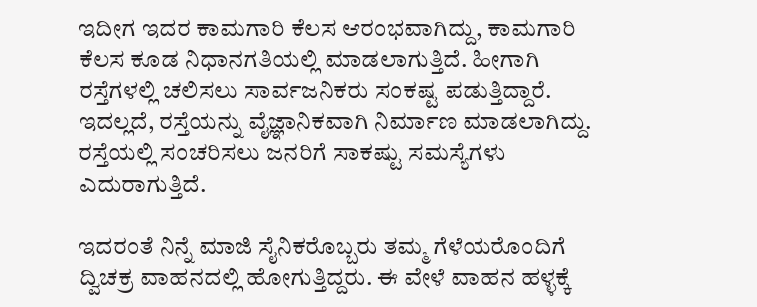ಇದೀಗ ಇದರ ಕಾಮಗಾರಿ ಕೆಲಸ ಆರಂಭವಾಗಿದ್ದು, ಕಾಮಗಾರಿ ಕೆಲಸ ಕೂಡ ನಿಧಾನಗತಿಯಲ್ಲಿ ಮಾಡಲಾಗುತ್ತಿದೆ. ಹೀಗಾಗಿ ರಸ್ತೆಗಳಲ್ಲಿ ಚಲಿಸಲು ಸಾರ್ವಜನಿಕರು ಸಂಕಷ್ಟ ಪಡುತ್ತಿದ್ದಾರೆ. ಇದಲ್ಲದೆ, ರಸ್ತೆಯನ್ನು ವೈಜ್ಞಾನಿಕವಾಗಿ ನಿರ್ಮಾಣ ಮಾಡಲಾಗಿದ್ದು. ರಸ್ತೆಯಲ್ಲಿ ಸಂಚರಿಸಲು ಜನರಿಗೆ ಸಾಕಷ್ಟು ಸಮಸ್ಯೆಗಳು ಎದುರಾಗುತ್ತಿದೆ.

ಇದರಂತೆ ನಿನ್ನೆ ಮಾಜಿ ಸೈನಿಕರೊಬ್ಬರು ತಮ್ಮ ಗೆಳೆಯರೊಂದಿಗೆ ದ್ವಿಚಕ್ರ ವಾಹನದಲ್ಲಿ ಹೋಗುತ್ತಿದ್ದರು. ಈ ವೇಳೆ ವಾಹನ ಹಳ್ಳಕ್ಕೆ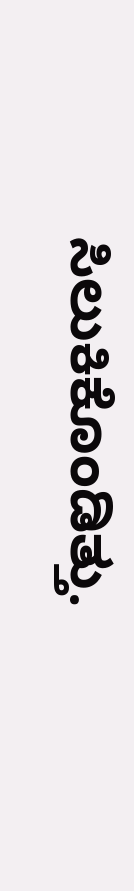ಸಿಲುಕಿಕೊಂಡಿತ್ತು.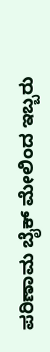ಪರಿಣಾಮ ಬೈಕ್ ಮೇಲಿಂದ ಇಬ್ಬರು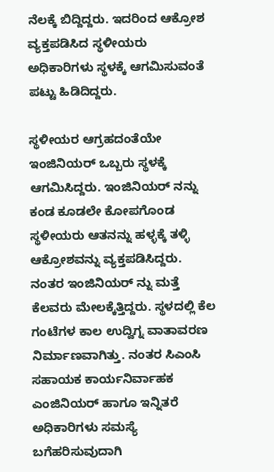ನೆಲಕ್ಕೆ ಬಿದ್ದಿದ್ದರು. ಇದರಿಂದ ಆಕ್ರೋಶ ವ್ಯಕ್ತಪಡಿಸಿದ ಸ್ಥಳೀಯರು ಅಧಿಕಾರಿಗಳು ಸ್ಥಳಕ್ಕೆ ಆಗಮಿಸುವಂತೆ ಪಟ್ಟು ಹಿಡಿದಿದ್ದರು.

ಸ್ಥಳೀಯರ ಆಗ್ರಹದಂತೆಯೇ ಇಂಜಿನಿಯರ್ ಒಬ್ಬರು ಸ್ಥಳಕ್ಕೆ ಆಗಮಿಸಿದ್ದರು. ಇಂಜಿನಿಯರ್ ನನ್ನು ಕಂಡ ಕೂಡಲೇ ಕೋಪಗೊಂಡ ಸ್ಥಳೀಯರು ಆತನನ್ನು ಹಳ್ಳಕ್ಕೆ ತಳ್ಳಿ ಆಕ್ರೋಶವನ್ನು ವ್ಯಕ್ತಪಡಿಸಿದ್ದರು. ನಂತರ ಇಂಜಿನಿಯರ್ ನ್ನು ಮತ್ತೆ ಕೆಲವರು ಮೇಲಕ್ಕೆತ್ತಿದ್ದರು. ಸ್ಥಳದಲ್ಲಿ ಕೆಲ ಗಂಟೆಗಳ ಕಾಲ ಉದ್ವಿಗ್ನ ವಾತಾವರಣ ನಿರ್ಮಾಣವಾಗಿತ್ತು. ನಂತರ ಸಿಎಂಸಿ ಸಹಾಯಕ ಕಾರ್ಯನಿರ್ವಾಹಕ ಎಂಜಿನಿಯರ್ ಹಾಗೂ ಇನ್ನಿತರೆ ಅಧಿಕಾರಿಗಳು ಸಮಸ್ಯೆ ಬಗೆಹರಿಸುವುದಾಗಿ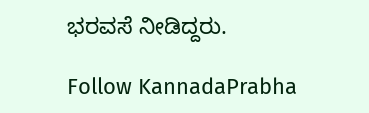ಭರವಸೆ ನೀಡಿದ್ದರು.

Follow KannadaPrabha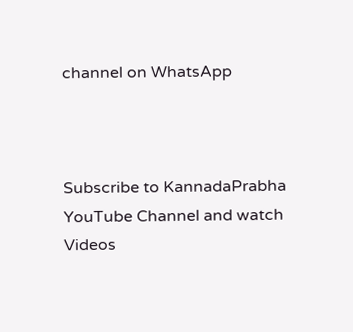channel on WhatsApp



Subscribe to KannadaPrabha YouTube Channel and watch Videos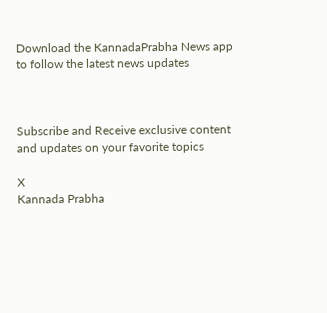Download the KannadaPrabha News app to follow the latest news updates



Subscribe and Receive exclusive content and updates on your favorite topics

X
Kannada Prabha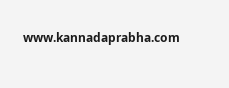www.kannadaprabha.com